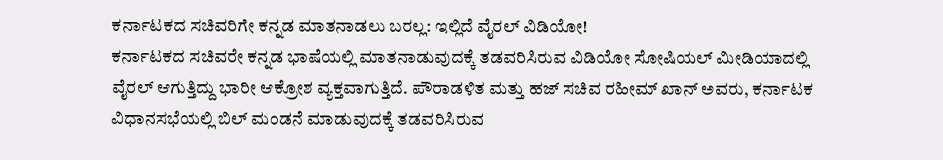ಕರ್ನಾಟಕದ ಸಚಿವರಿಗೇ ಕನ್ನಡ ಮಾತನಾಡಲು ಬರಲ್ಲ: ಇಲ್ಲಿದೆ ವೈರಲ್ ವಿಡಿಯೋ!
ಕರ್ನಾಟಕದ ಸಚಿವರೇ ಕನ್ನಡ ಭಾಷೆಯಲ್ಲಿ ಮಾತನಾಡುವುದಕ್ಕೆ ತಡವರಿಸಿರುವ ವಿಡಿಯೋ ಸೋಷಿಯಲ್ ಮೀಡಿಯಾದಲ್ಲಿ ವೈರಲ್ ಆಗುತ್ತಿದ್ದು ಭಾರೀ ಆಕ್ರೋಶ ವ್ಯಕ್ತವಾಗುತ್ತಿದೆ. ಪೌರಾಡಳಿತ ಮತ್ತು ಹಜ್ ಸಚಿವ ರಹೀಮ್ ಖಾನ್ ಅವರು, ಕರ್ನಾಟಕ ವಿಧಾನಸಭೆಯಲ್ಲಿ ಬಿಲ್ ಮಂಡನೆ ಮಾಡುವುದಕ್ಕೆ ತಡವರಿಸಿರುವ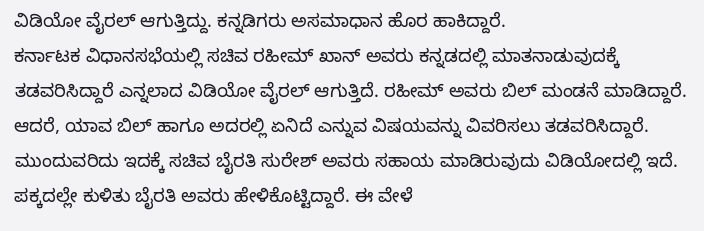ವಿಡಿಯೋ ವೈರಲ್ ಆಗುತ್ತಿದ್ದು. ಕನ್ನಡಿಗರು ಅಸಮಾಧಾನ ಹೊರ ಹಾಕಿದ್ದಾರೆ.
ಕರ್ನಾಟಕ ವಿಧಾನಸಭೆಯಲ್ಲಿ ಸಚಿವ ರಹೀಮ್ ಖಾನ್ ಅವರು ಕನ್ನಡದಲ್ಲಿ ಮಾತನಾಡುವುದಕ್ಕೆ ತಡವರಿಸಿದ್ದಾರೆ ಎನ್ನಲಾದ ವಿಡಿಯೋ ವೈರಲ್ ಆಗುತ್ತಿದೆ. ರಹೀಮ್ ಅವರು ಬಿಲ್ ಮಂಡನೆ ಮಾಡಿದ್ದಾರೆ. ಆದರೆ, ಯಾವ ಬಿಲ್ ಹಾಗೂ ಅದರಲ್ಲಿ ಏನಿದೆ ಎನ್ನುವ ವಿಷಯವನ್ನು ವಿವರಿಸಲು ತಡವರಿಸಿದ್ದಾರೆ. ಮುಂದುವರಿದು ಇದಕ್ಕೆ ಸಚಿವ ಬೈರತಿ ಸುರೇಶ್ ಅವರು ಸಹಾಯ ಮಾಡಿರುವುದು ವಿಡಿಯೋದಲ್ಲಿ ಇದೆ. ಪಕ್ಕದಲ್ಲೇ ಕುಳಿತು ಬೈರತಿ ಅವರು ಹೇಳಿಕೊಟ್ಟಿದ್ದಾರೆ. ಈ ವೇಳೆ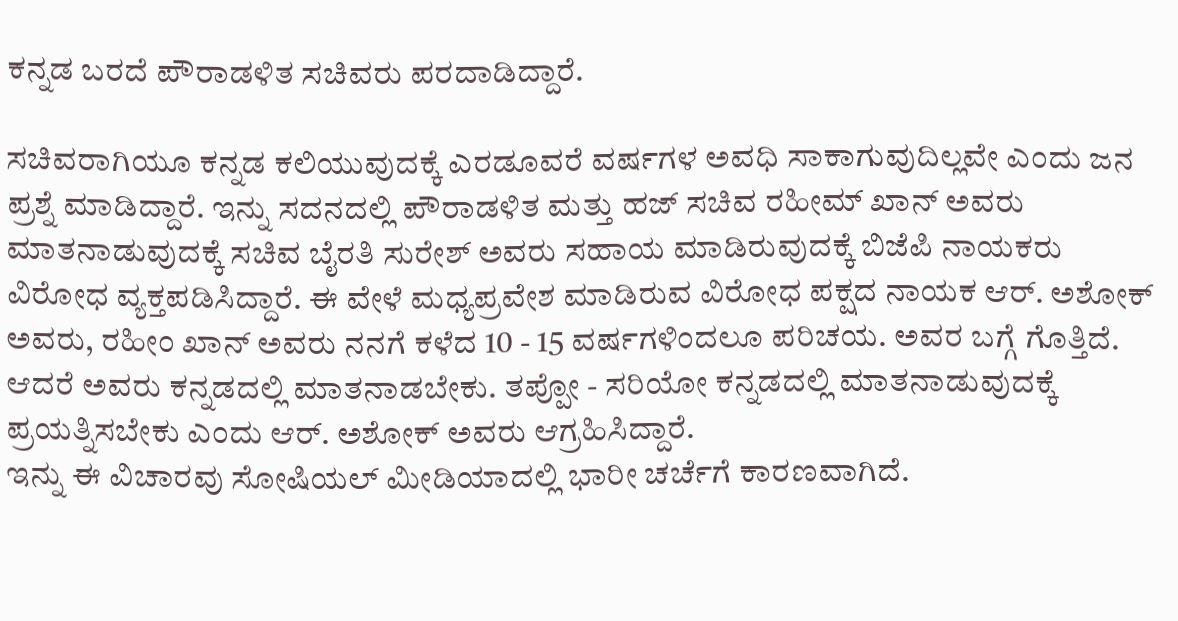ಕನ್ನಡ ಬರದೆ ಪೌರಾಡಳಿತ ಸಚಿವರು ಪರದಾಡಿದ್ದಾರೆ.

ಸಚಿವರಾಗಿಯೂ ಕನ್ನಡ ಕಲಿಯುವುದಕ್ಕೆ ಎರಡೂವರೆ ವರ್ಷಗಳ ಅವಧಿ ಸಾಕಾಗುವುದಿಲ್ಲವೇ ಎಂದು ಜನ ಪ್ರಶ್ನೆ ಮಾಡಿದ್ದಾರೆ. ಇನ್ನು ಸದನದಲ್ಲಿ ಪೌರಾಡಳಿತ ಮತ್ತು ಹಜ್ ಸಚಿವ ರಹೀಮ್ ಖಾನ್ ಅವರು ಮಾತನಾಡುವುದಕ್ಕೆ ಸಚಿವ ಬೈರತಿ ಸುರೇಶ್ ಅವರು ಸಹಾಯ ಮಾಡಿರುವುದಕ್ಕೆ ಬಿಜೆಪಿ ನಾಯಕರು ವಿರೋಧ ವ್ಯಕ್ತಪಡಿಸಿದ್ದಾರೆ. ಈ ವೇಳೆ ಮಧ್ಯಪ್ರವೇಶ ಮಾಡಿರುವ ವಿರೋಧ ಪಕ್ಷದ ನಾಯಕ ಆರ್. ಅಶೋಕ್ ಅವರು, ರಹೀಂ ಖಾನ್ ಅವರು ನನಗೆ ಕಳೆದ 10 - 15 ವರ್ಷಗಳಿಂದಲೂ ಪರಿಚಯ. ಅವರ ಬಗ್ಗೆ ಗೊತ್ತಿದೆ. ಆದರೆ ಅವರು ಕನ್ನಡದಲ್ಲಿ ಮಾತನಾಡಬೇಕು. ತಪ್ಪೋ - ಸರಿಯೋ ಕನ್ನಡದಲ್ಲಿ ಮಾತನಾಡುವುದಕ್ಕೆ ಪ್ರಯತ್ನಿಸಬೇಕು ಎಂದು ಆರ್. ಅಶೋಕ್ ಅವರು ಆಗ್ರಹಿಸಿದ್ದಾರೆ.
ಇನ್ನು ಈ ವಿಚಾರವು ಸೋಷಿಯಲ್ ಮೀಡಿಯಾದಲ್ಲಿ ಭಾರೀ ಚರ್ಚೆಗೆ ಕಾರಣವಾಗಿದೆ.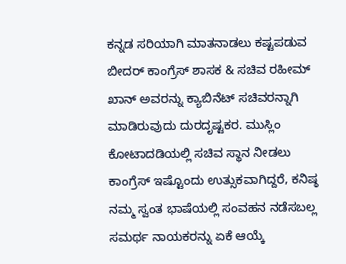ಕನ್ನಡ ಸರಿಯಾಗಿ ಮಾತನಾಡಲು ಕಷ್ಟಪಡುವ ಬೀದರ್ ಕಾಂಗ್ರೆಸ್ ಶಾಸಕ & ಸಚಿವ ರಹೀಮ್ ಖಾನ್ ಅವರನ್ನು ಕ್ಯಾಬಿನೆಟ್ ಸಚಿವರನ್ನಾಗಿ ಮಾಡಿರುವುದು ದುರದೃಷ್ಟಕರ. ಮುಸ್ಲಿಂ ಕೋಟಾದಡಿಯಲ್ಲಿ ಸಚಿವ ಸ್ಥಾನ ನೀಡಲು ಕಾಂಗ್ರೆಸ್ ಇಷ್ಟೊಂದು ಉತ್ಸುಕವಾಗಿದ್ದರೆ, ಕನಿಷ್ಠ ನಮ್ಮ ಸ್ವಂತ ಭಾಷೆಯಲ್ಲಿ ಸಂವಹನ ನಡೆಸಬಲ್ಲ ಸಮರ್ಥ ನಾಯಕರನ್ನು ಏಕೆ ಆಯ್ಕೆ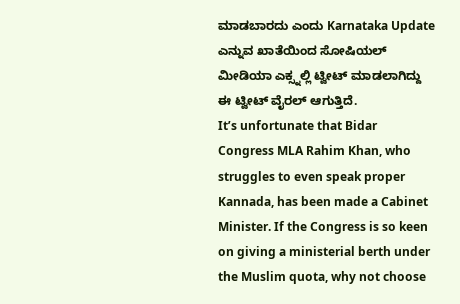ಮಾಡಬಾರದು ಎಂದು Karnataka Update ಎನ್ನುವ ಖಾತೆಯಿಂದ ಸೋಷಿಯಲ್ ಮೀಡಿಯಾ ಎಕ್ಸ್ನಲ್ಲಿ ಟ್ವೀಟ್ ಮಾಡಲಾಗಿದ್ದು ಈ ಟ್ವೀಟ್ ವೈರಲ್ ಆಗುತ್ತಿದೆ.
It’s unfortunate that Bidar Congress MLA Rahim Khan, who struggles to even speak proper Kannada, has been made a Cabinet Minister. If the Congress is so keen on giving a ministerial berth under the Muslim quota, why not choose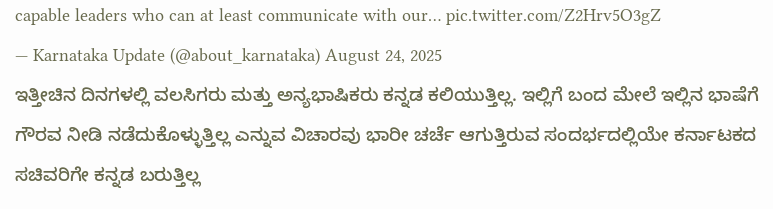capable leaders who can at least communicate with our… pic.twitter.com/Z2Hrv5O3gZ
— Karnataka Update (@about_karnataka) August 24, 2025
ಇತ್ತೀಚಿನ ದಿನಗಳಲ್ಲಿ ವಲಸಿಗರು ಮತ್ತು ಅನ್ಯಭಾಷಿಕರು ಕನ್ನಡ ಕಲಿಯುತ್ತಿಲ್ಲ. ಇಲ್ಲಿಗೆ ಬಂದ ಮೇಲೆ ಇಲ್ಲಿನ ಭಾಷೆಗೆ ಗೌರವ ನೀಡಿ ನಡೆದುಕೊಳ್ಳುತ್ತಿಲ್ಲ ಎನ್ನುವ ವಿಚಾರವು ಭಾರೀ ಚರ್ಚೆ ಆಗುತ್ತಿರುವ ಸಂದರ್ಭದಲ್ಲಿಯೇ ಕರ್ನಾಟಕದ ಸಚಿವರಿಗೇ ಕನ್ನಡ ಬರುತ್ತಿಲ್ಲ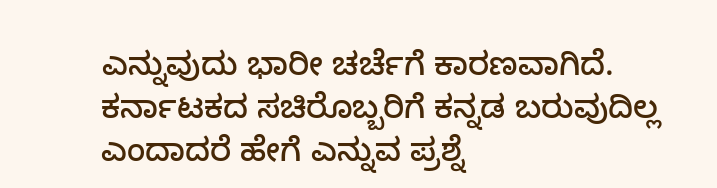ಎನ್ನುವುದು ಭಾರೀ ಚರ್ಚೆಗೆ ಕಾರಣವಾಗಿದೆ. ಕರ್ನಾಟಕದ ಸಚಿರೊಬ್ಬರಿಗೆ ಕನ್ನಡ ಬರುವುದಿಲ್ಲ ಎಂದಾದರೆ ಹೇಗೆ ಎನ್ನುವ ಪ್ರಶ್ನೆ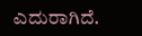ಎದುರಾಗಿದೆ.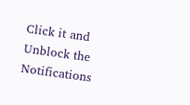Click it and Unblock the Notifications